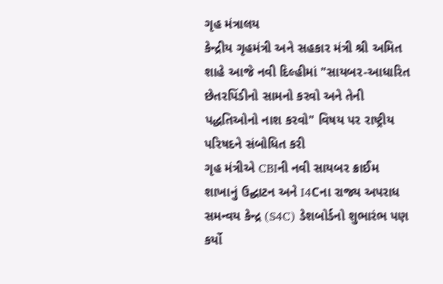ગૃહ મંત્રાલય
કેન્દ્રીય ગૃહમંત્રી અને સહકાર મંત્રી શ્રી અમિત શાહે આજે નવી દિલ્હીમાં "સાયબર-આધારિત છેતરપિંડીનો સામનો કરવો અને તેની પદ્ધતિઓનો નાશ કરવો" વિષય પર રાષ્ટ્રીય પરિષદને સંબોધિત કરી
ગૃહ મંત્રીએ CBIની નવી સાયબર ક્રાઈમ શાખાનું ઉદ્ઘાટન અને I4Cના રાજ્ય અપરાધ સમન્વય કેન્દ્ર (S4C) ડેશબોર્ડનો શુભારંભ પણ કર્યો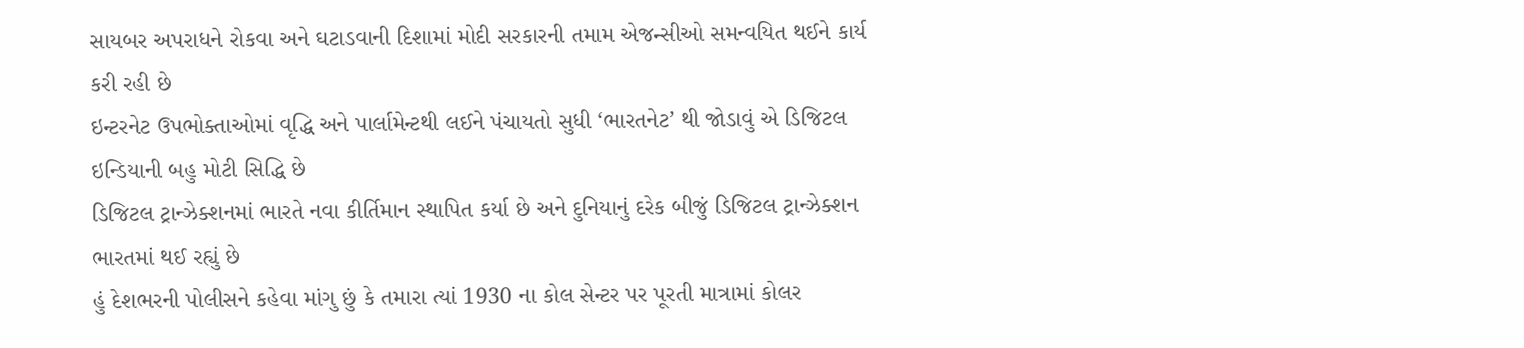સાયબર અપરાધને રોકવા અને ઘટાડવાની દિશામાં મોદી સરકારની તમામ એજન્સીઓ સમન્વયિત થઈને કાર્ય કરી રહી છે
ઇન્ટરનેટ ઉપભોક્તાઓમાં વૃદ્ધિ અને પાર્લામેન્ટથી લઈને પંચાયતો સુધી ‘ભારતનેટ’ થી જોડાવું એ ડિજિટલ ઇન્ડિયાની બહુ મોટી સિદ્ધિ છે
ડિજિટલ ટ્રાન્ઝેક્શનમાં ભારતે નવા કીર્તિમાન સ્થાપિત કર્યા છે અને દુનિયાનું દરેક બીજું ડિજિટલ ટ્રાન્ઝેક્શન ભારતમાં થઈ રહ્યું છે
હું દેશભરની પોલીસને કહેવા માંગુ છું કે તમારા ત્યાં 1930 ના કોલ સેન્ટર પર પૂરતી માત્રામાં કોલર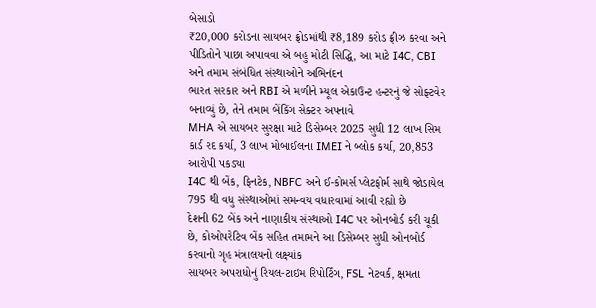બેસાડો
₹20,000 કરોડના સાયબર ફ્રોડમાંથી ₹8,189 કરોડ ફ્રીઝ કરવા અને પીડિતોને પાછા અપાવવા એ બહુ મોટી સિદ્ધિ, આ માટે I4C, CBI અને તમામ સંબંધિત સંસ્થાઓને અભિનંદન
ભારત સરકાર અને RBI એ મળીને મ્યૂલ એકાઉન્ટ હન્ટરનું જે સોફ્ટવેર બનાવ્યું છે, તેને તમામ બેંકિંગ સેક્ટર અપનાવે
MHA એ સાયબર સુરક્ષા માટે ડિસેમ્બર 2025 સુધી 12 લાખ સિમ કાર્ડ રદ કર્યા, 3 લાખ મોબાઈલના IMEI ને બ્લોક કર્યા, 20,853 આરોપી પકડ્યા
I4C થી બેંક, ફિનટેક, NBFC અને ઈ-કોમર્સ પ્લેટફોર્મ સાથે જોડાયેલ 795 થી વધુ સંસ્થાઓમાં સમન્વય વધારવામાં આવી રહ્યો છે
દેશની 62 બેંક અને નાણાકીય સંસ્થાઓ I4C પર ઓનબોર્ડ કરી ચૂકી છે, કોઓપરેટિવ બેંક સહિત તમામને આ ડિસેમ્બર સુધી ઓનબોર્ડ કરવાનો ગૃહ મંત્રાલયનો લક્ષ્યાંક
સાયબર અપરાધોનું રિયલ-ટાઇમ રિપોર્ટિંગ, FSL નેટવર્ક, ક્ષમતા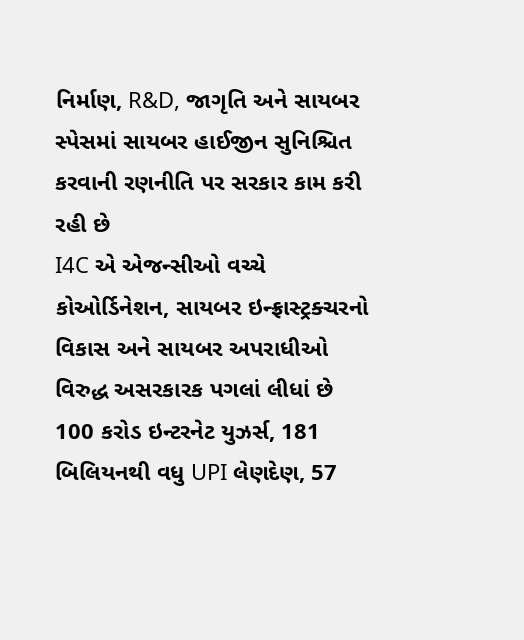નિર્માણ, R&D, જાગૃતિ અને સાયબર સ્પેસમાં સાયબર હાઈજીન સુનિશ્ચિત કરવાની રણનીતિ પર સરકાર કામ કરી રહી છે
I4C એ એજન્સીઓ વચ્ચે કોઓર્ડિનેશન, સાયબર ઇન્ફ્રાસ્ટ્રક્ચરનો વિકાસ અને સાયબર અપરાધીઓ વિરુદ્ધ અસરકારક પગલાં લીધાં છે
100 કરોડ ઇન્ટરનેટ યુઝર્સ, 181 બિલિયનથી વધુ UPI લેણદેણ, 57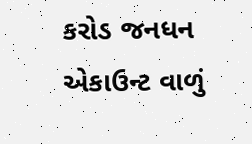કરોડ જનધન એકાઉન્ટ વાળું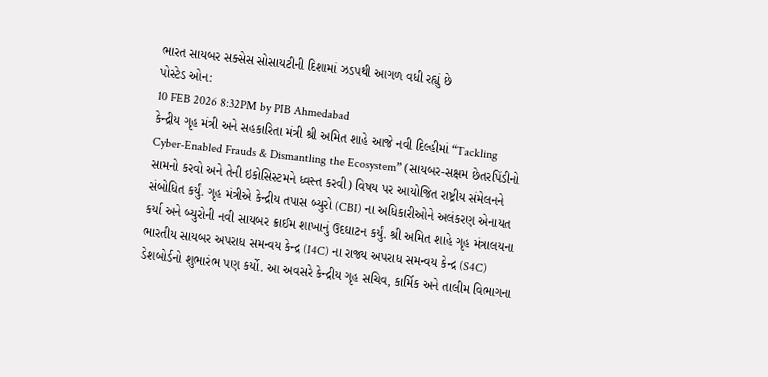ભારત સાયબર સક્સેસ સોસાયટીની દિશામાં ઝડપથી આગળ વધી રહ્યું છે
પોસ્ટેડ ઓન:
10 FEB 2026 8:32PM by PIB Ahmedabad
કેન્દ્રીય ગૃહ મંત્રી અને સહકારિતા મંત્રી શ્રી અમિત શાહે આજે નવી દિલ્હીમાં “Tackling Cyber-Enabled Frauds & Dismantling the Ecosystem” (સાયબર-સક્ષમ છેતરપિંડીનો સામનો કરવો અને તેની ઇકોસિસ્ટમને ધ્વસ્ત કરવી) વિષય પર આયોજિત રાષ્ટ્રીય સંમેલનને સંબોધિત કર્યું. ગૃહ મંત્રીએ કેન્દ્રીય તપાસ બ્યુરો (CBI) ના અધિકારીઓને અલંકરણ એનાયત કર્યા અને બ્યુરોની નવી સાયબર ક્રાઈમ શાખાનું ઉદઘાટન કર્યું. શ્રી અમિત શાહે ગૃહ મંત્રાલયના ભારતીય સાયબર અપરાધ સમન્વય કેન્દ્ર (I4C) ના રાજ્ય અપરાધ સમન્વય કેન્દ્ર (S4C) ડેશબોર્ડનો શુભારંભ પણ કર્યો. આ અવસરે કેન્દ્રીય ગૃહ સચિવ, કાર્મિક અને તાલીમ વિભાગના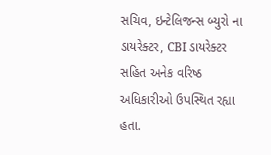સચિવ, ઇન્ટેલિજન્સ બ્યુરો ના ડાયરેક્ટર, CBI ડાયરેક્ટર સહિત અનેક વરિષ્ઠ અધિકારીઓ ઉપસ્થિત રહ્યા હતા.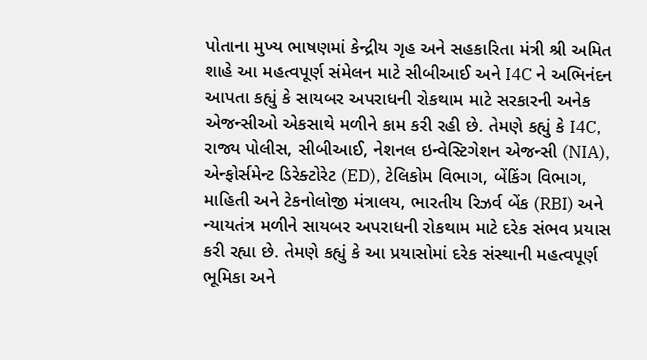પોતાના મુખ્ય ભાષણમાં કેન્દ્રીય ગૃહ અને સહકારિતા મંત્રી શ્રી અમિત શાહે આ મહત્વપૂર્ણ સંમેલન માટે સીબીઆઈ અને I4C ને અભિનંદન આપતા કહ્યું કે સાયબર અપરાધની રોકથામ માટે સરકારની અનેક એજન્સીઓ એકસાથે મળીને કામ કરી રહી છે. તેમણે કહ્યું કે I4C, રાજ્ય પોલીસ, સીબીઆઈ, નેશનલ ઇન્વેસ્ટિગેશન એજન્સી (NIA), એન્ફોર્સમેન્ટ ડિરેક્ટોરેટ (ED), ટેલિકોમ વિભાગ, બેંકિંગ વિભાગ, માહિતી અને ટેકનોલોજી મંત્રાલય, ભારતીય રિઝર્વ બેંક (RBI) અને ન્યાયતંત્ર મળીને સાયબર અપરાધની રોકથામ માટે દરેક સંભવ પ્રયાસ કરી રહ્યા છે. તેમણે કહ્યું કે આ પ્રયાસોમાં દરેક સંસ્થાની મહત્વપૂર્ણ ભૂમિકા અને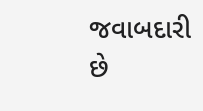જવાબદારી છે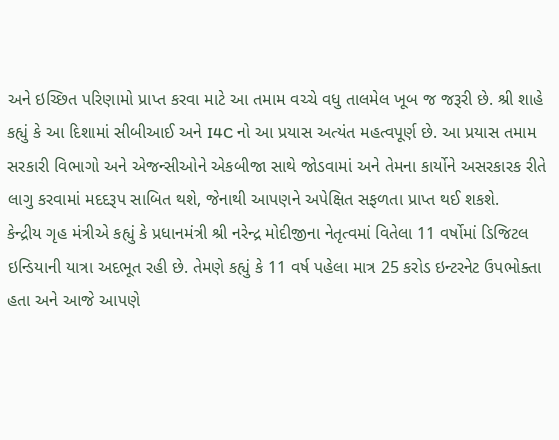અને ઇચ્છિત પરિણામો પ્રાપ્ત કરવા માટે આ તમામ વચ્ચે વધુ તાલમેલ ખૂબ જ જરૂરી છે. શ્રી શાહે કહ્યું કે આ દિશામાં સીબીઆઈ અને I4C નો આ પ્રયાસ અત્યંત મહત્વપૂર્ણ છે. આ પ્રયાસ તમામ સરકારી વિભાગો અને એજન્સીઓને એકબીજા સાથે જોડવામાં અને તેમના કાર્યોને અસરકારક રીતે લાગુ કરવામાં મદદરૂપ સાબિત થશે, જેનાથી આપણને અપેક્ષિત સફળતા પ્રાપ્ત થઈ શકશે.
કેન્દ્રીય ગૃહ મંત્રીએ કહ્યું કે પ્રધાનમંત્રી શ્રી નરેન્દ્ર મોદીજીના નેતૃત્વમાં વિતેલા 11 વર્ષોમાં ડિજિટલ ઇન્ડિયાની યાત્રા અદભૂત રહી છે. તેમણે કહ્યું કે 11 વર્ષ પહેલા માત્ર 25 કરોડ ઇન્ટરનેટ ઉપભોક્તા હતા અને આજે આપણે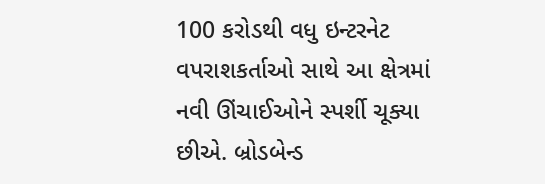100 કરોડથી વધુ ઇન્ટરનેટ વપરાશકર્તાઓ સાથે આ ક્ષેત્રમાં નવી ઊંચાઈઓને સ્પર્શી ચૂક્યા છીએ. બ્રોડબેન્ડ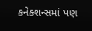કનેક્શન્સમાં પણ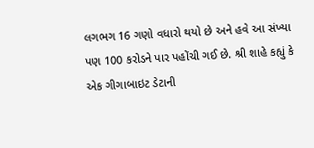લગભગ 16 ગણો વધારો થયો છે અને હવે આ સંખ્યા પણ 100 કરોડને પાર પહોંચી ગઈ છે. શ્રી શાહે કહ્યું કે એક ગીગાબાઇટ ડેટાની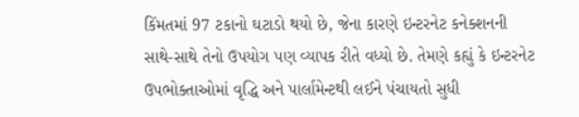કિંમતમાં 97 ટકાનો ઘટાડો થયો છે, જેના કારણે ઇન્ટરનેટ કનેક્શનની સાથે-સાથે તેનો ઉપયોગ પણ વ્યાપક રીતે વધ્યો છે. તેમણે કહ્યું કે ઇન્ટરનેટ ઉપભોક્તાઓમાં વૃદ્ધિ અને પાર્લામેન્ટથી લઈને પંચાયતો સુધી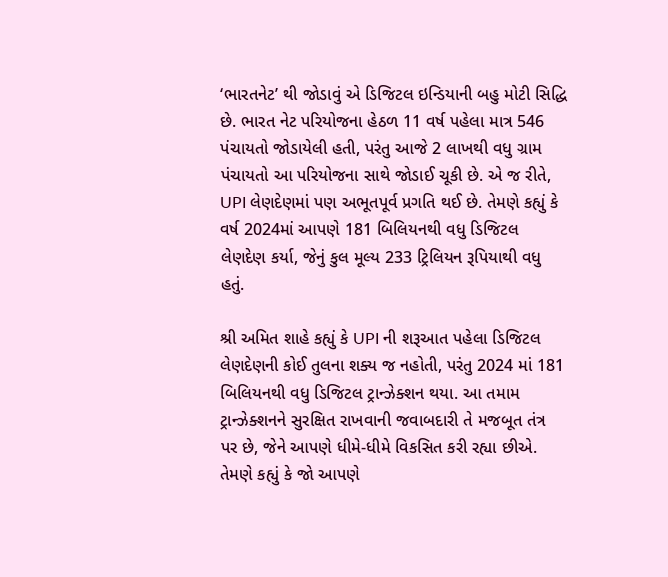‘ભારતનેટ’ થી જોડાવું એ ડિજિટલ ઇન્ડિયાની બહુ મોટી સિદ્ધિ છે. ભારત નેટ પરિયોજના હેઠળ 11 વર્ષ પહેલા માત્ર 546 પંચાયતો જોડાયેલી હતી, પરંતુ આજે 2 લાખથી વધુ ગ્રામ પંચાયતો આ પરિયોજના સાથે જોડાઈ ચૂકી છે. એ જ રીતે, UPI લેણદેણમાં પણ અભૂતપૂર્વ પ્રગતિ થઈ છે. તેમણે કહ્યું કે વર્ષ 2024માં આપણે 181 બિલિયનથી વધુ ડિજિટલ લેણદેણ કર્યા, જેનું કુલ મૂલ્ય 233 ટ્રિલિયન રૂપિયાથી વધુ હતું.

શ્રી અમિત શાહે કહ્યું કે UPI ની શરૂઆત પહેલા ડિજિટલ લેણદેણની કોઈ તુલના શક્ય જ નહોતી, પરંતુ 2024 માં 181 બિલિયનથી વધુ ડિજિટલ ટ્રાન્ઝેક્શન થયા. આ તમામ ટ્રાન્ઝેક્શનને સુરક્ષિત રાખવાની જવાબદારી તે મજબૂત તંત્ર પર છે, જેને આપણે ધીમે-ધીમે વિકસિત કરી રહ્યા છીએ. તેમણે કહ્યું કે જો આપણે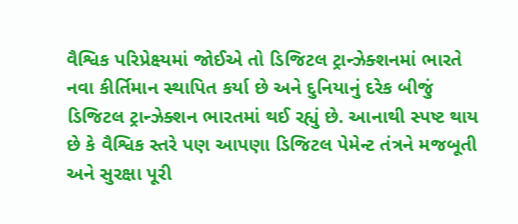વૈશ્વિક પરિપ્રેક્ષ્યમાં જોઈએ તો ડિજિટલ ટ્રાન્ઝેક્શનમાં ભારતે નવા કીર્તિમાન સ્થાપિત કર્યા છે અને દુનિયાનું દરેક બીજું ડિજિટલ ટ્રાન્ઝેક્શન ભારતમાં થઈ રહ્યું છે. આનાથી સ્પષ્ટ થાય છે કે વૈશ્વિક સ્તરે પણ આપણા ડિજિટલ પેમેન્ટ તંત્રને મજબૂતી અને સુરક્ષા પૂરી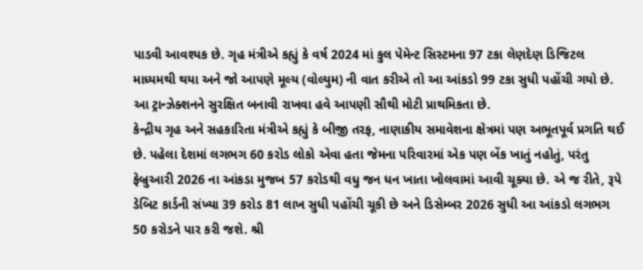પાડવી આવશ્યક છે. ગૃહ મંત્રીએ કહ્યું કે વર્ષ 2024 માં કુલ પેમેન્ટ સિસ્ટમના 97 ટકા લેણદેણ ડિજિટલ માધ્યમથી થયા અને જો આપણે મૂલ્ય (વોલ્યુમ) ની વાત કરીએ તો આ આંકડો 99 ટકા સુધી પહોંચી ગયો છે. આ ટ્રાન્ઝેક્શનને સુરક્ષિત બનાવી રાખવા હવે આપણી સૌથી મોટી પ્રાથમિકતા છે.
કેન્દ્રીય ગૃહ અને સહકારિતા મંત્રીએ કહ્યું કે બીજી તરફ, નાણાકીય સમાવેશના ક્ષેત્રમાં પણ અભૂતપૂર્વ પ્રગતિ થઈ છે. પહેલા દેશમાં લગભગ 60 કરોડ લોકો એવા હતા જેમના પરિવારમાં એક પણ બેંક ખાતું નહોતું, પરંતુ ફેબ્રુઆરી 2026 ના આંકડા મુજબ 57 કરોડથી વધુ જન ધન ખાતા ખોલવામાં આવી ચૂક્યા છે. એ જ રીતે, રૂપે ડેબિટ કાર્ડની સંખ્યા 39 કરોડ 81 લાખ સુધી પહોંચી ચૂકી છે અને ડિસેમ્બર 2026 સુધી આ આંકડો લગભગ 50 કરોડને પાર કરી જશે. શ્રી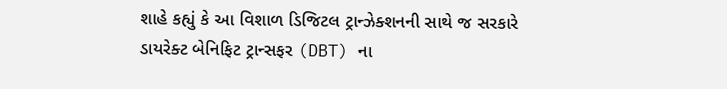શાહે કહ્યું કે આ વિશાળ ડિજિટલ ટ્રાન્ઝેક્શનની સાથે જ સરકારે ડાયરેક્ટ બેનિફિટ ટ્રાન્સફર (DBT) ના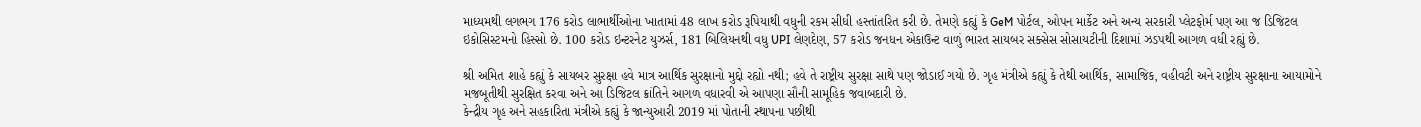માધ્યમથી લગભગ 176 કરોડ લાભાર્થીઓના ખાતામાં 48 લાખ કરોડ રૂપિયાથી વધુની રકમ સીધી હસ્તાંતરિત કરી છે. તેમણે કહ્યું કે GeM પોર્ટલ, ઓપન માર્કેટ અને અન્ય સરકારી પ્લેટફોર્મ પણ આ જ ડિજિટલ ઇકોસિસ્ટમનો હિસ્સો છે. 100 કરોડ ઇન્ટરનેટ યુઝર્સ, 181 બિલિયનથી વધુ UPI લેણદેણ, 57 કરોડ જનધન એકાઉન્ટ વાળું ભારત સાયબર સક્સેસ સોસાયટીની દિશામાં ઝડપથી આગળ વધી રહ્યું છે.

શ્રી અમિત શાહે કહ્યું કે સાયબર સુરક્ષા હવે માત્ર આર્થિક સુરક્ષાનો મુદ્દો રહ્યો નથી; હવે તે રાષ્ટ્રીય સુરક્ષા સાથે પણ જોડાઈ ગયો છે. ગૃહ મંત્રીએ કહ્યું કે તેથી આર્થિક, સામાજિક, વહીવટી અને રાષ્ટ્રીય સુરક્ષાના આયામોને મજબૂતીથી સુરક્ષિત કરવા અને આ ડિજિટલ ક્રાંતિને આગળ વધારવી એ આપણા સૌની સામૂહિક જવાબદારી છે.
કેન્દ્રીય ગૃહ અને સહકારિતા મંત્રીએ કહ્યું કે જાન્યુઆરી 2019 માં પોતાની સ્થાપના પછીથી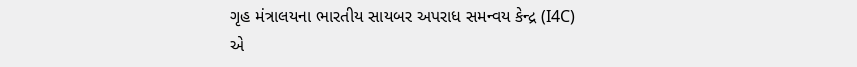ગૃહ મંત્રાલયના ભારતીય સાયબર અપરાધ સમન્વય કેન્દ્ર (I4C) એ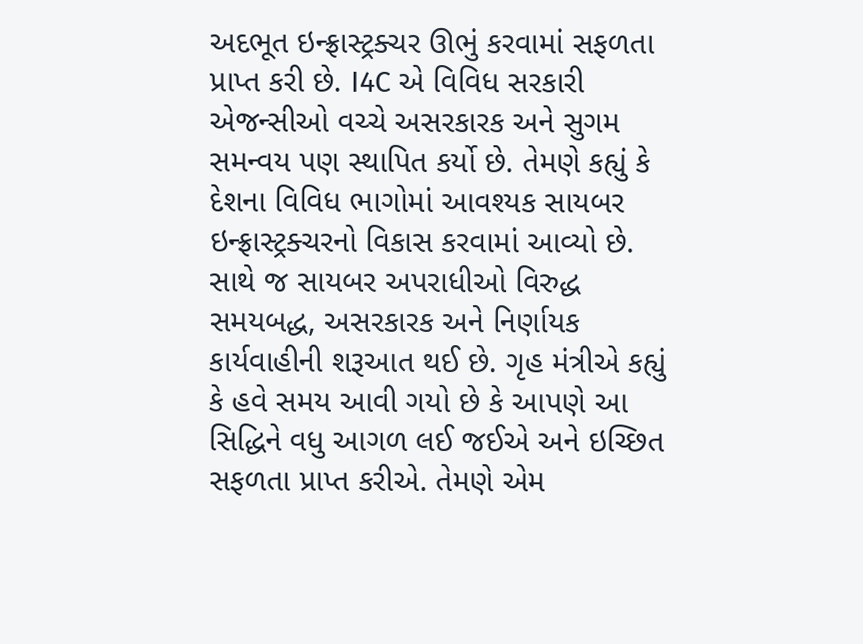અદભૂત ઇન્ફ્રાસ્ટ્રક્ચર ઊભું કરવામાં સફળતા પ્રાપ્ત કરી છે. I4C એ વિવિધ સરકારી એજન્સીઓ વચ્ચે અસરકારક અને સુગમ સમન્વય પણ સ્થાપિત કર્યો છે. તેમણે કહ્યું કે દેશના વિવિધ ભાગોમાં આવશ્યક સાયબર ઇન્ફ્રાસ્ટ્રક્ચરનો વિકાસ કરવામાં આવ્યો છે. સાથે જ સાયબર અપરાધીઓ વિરુદ્ધ સમયબદ્ધ, અસરકારક અને નિર્ણાયક કાર્યવાહીની શરૂઆત થઈ છે. ગૃહ મંત્રીએ કહ્યું કે હવે સમય આવી ગયો છે કે આપણે આ સિદ્ધિને વધુ આગળ લઈ જઈએ અને ઇચ્છિત સફળતા પ્રાપ્ત કરીએ. તેમણે એમ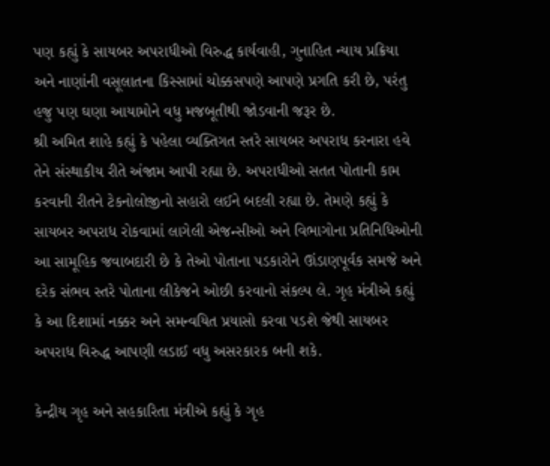પણ કહ્યું કે સાયબર અપરાધીઓ વિરુદ્ધ કાર્યવાહી, ગુનાહિત ન્યાય પ્રક્રિયા અને નાણાંની વસૂલાતના કિસ્સામાં ચોક્કસપણે આપણે પ્રગતિ કરી છે, પરંતુ હજુ પણ ઘણા આયામોને વધુ મજબૂતીથી જોડવાની જરૂર છે.
શ્રી અમિત શાહે કહ્યું કે પહેલા વ્યક્તિગત સ્તરે સાયબર અપરાધ કરનારા હવે તેને સંસ્થાકીય રીતે અંજામ આપી રહ્યા છે. અપરાધીઓ સતત પોતાની કામ કરવાની રીતને ટેકનોલોજીનો સહારો લઈને બદલી રહ્યા છે. તેમણે કહ્યું કે સાયબર અપરાધ રોકવામાં લાગેલી એજન્સીઓ અને વિભાગોના પ્રતિનિધિઓની આ સામૂહિક જવાબદારી છે કે તેઓ પોતાના પડકારોને ઊંડાણપૂર્વક સમજે અને દરેક સંભવ સ્તરે પોતાના લીકેજને ઓછી કરવાનો સંકલ્પ લે. ગૃહ મંત્રીએ કહ્યું કે આ દિશામાં નક્કર અને સમન્વયિત પ્રયાસો કરવા પડશે જેથી સાયબર અપરાધ વિરુદ્ધ આપણી લડાઈ વધુ અસરકારક બની શકે.

કેન્દ્રીય ગૃહ અને સહકારિતા મંત્રીએ કહ્યું કે ગૃહ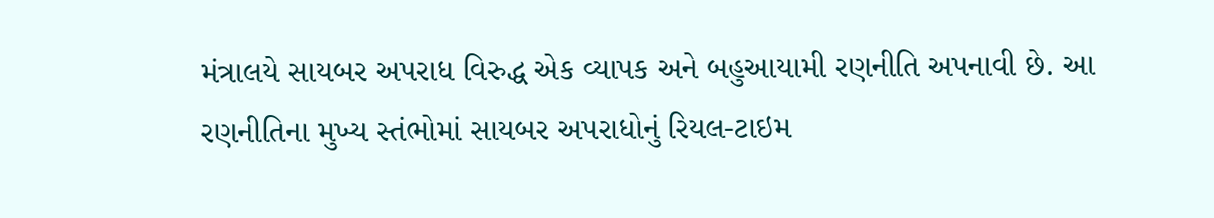મંત્રાલયે સાયબર અપરાધ વિરુદ્ધ એક વ્યાપક અને બહુઆયામી રણનીતિ અપનાવી છે. આ રણનીતિના મુખ્ય સ્તંભોમાં સાયબર અપરાધોનું રિયલ-ટાઇમ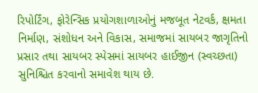રિપોર્ટિંગ, ફોરેન્સિક પ્રયોગશાળાઓનું મજબૂત નેટવર્ક, ક્ષમતા નિર્માણ, સંશોધન અને વિકાસ, સમાજમાં સાયબર જાગૃતિનો પ્રસાર તથા સાયબર સ્પેસમાં સાયબર હાઈજીન (સ્વચ્છતા) સુનિશ્ચિત કરવાનો સમાવેશ થાય છે.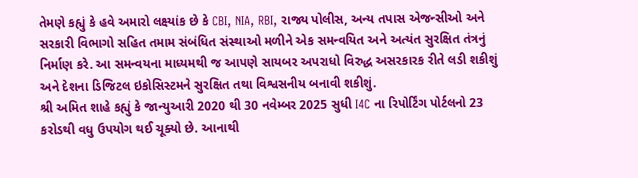તેમણે કહ્યું કે હવે અમારો લક્ષ્યાંક છે કે CBI, NIA, RBI, રાજ્ય પોલીસ, અન્ય તપાસ એજન્સીઓ અને સરકારી વિભાગો સહિત તમામ સંબંધિત સંસ્થાઓ મળીને એક સમન્વયિત અને અત્યંત સુરક્ષિત તંત્રનું નિર્માણ કરે. આ સમન્વયના માધ્યમથી જ આપણે સાયબર અપરાધો વિરુદ્ધ અસરકારક રીતે લડી શકીશું અને દેશના ડિજિટલ ઇકોસિસ્ટમને સુરક્ષિત તથા વિશ્વસનીય બનાવી શકીશું.
શ્રી અમિત શાહે કહ્યું કે જાન્યુઆરી 2020 થી 30 નવેમ્બર 2025 સુધી I4C ના રિપોર્ટિંગ પોર્ટલનો 23 કરોડથી વધુ ઉપયોગ થઈ ચૂક્યો છે. આનાથી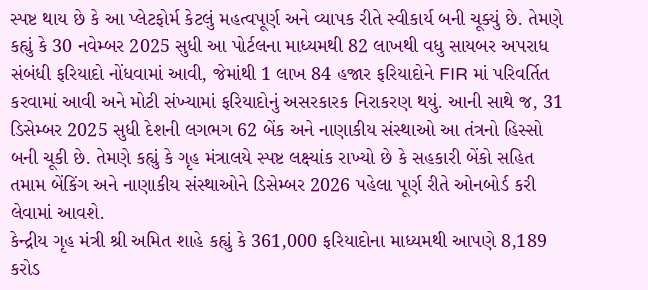સ્પષ્ટ થાય છે કે આ પ્લેટફોર્મ કેટલું મહત્વપૂર્ણ અને વ્યાપક રીતે સ્વીકાર્ય બની ચૂક્યું છે. તેમણે કહ્યું કે 30 નવેમ્બર 2025 સુધી આ પોર્ટલના માધ્યમથી 82 લાખથી વધુ સાયબર અપરાધ સંબંધી ફરિયાદો નોંધવામાં આવી, જેમાંથી 1 લાખ 84 હજાર ફરિયાદોને FIR માં પરિવર્તિત કરવામાં આવી અને મોટી સંખ્યામાં ફરિયાદોનું અસરકારક નિરાકરણ થયું. આની સાથે જ, 31 ડિસેમ્બર 2025 સુધી દેશની લગભગ 62 બેંક અને નાણાકીય સંસ્થાઓ આ તંત્રનો હિસ્સો બની ચૂકી છે. તેમણે કહ્યું કે ગૃહ મંત્રાલયે સ્પષ્ટ લક્ષ્યાંક રાખ્યો છે કે સહકારી બેંકો સહિત તમામ બેંકિંગ અને નાણાકીય સંસ્થાઓને ડિસેમ્બર 2026 પહેલા પૂર્ણ રીતે ઓનબોર્ડ કરી લેવામાં આવશે.
કેન્દ્રીય ગૃહ મંત્રી શ્રી અમિત શાહે કહ્યું કે 361,000 ફરિયાદોના માધ્યમથી આપણે 8,189 કરોડ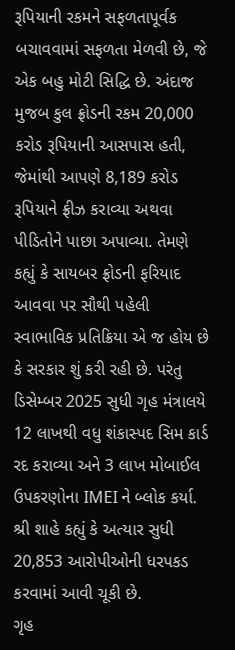રૂપિયાની રકમને સફળતાપૂર્વક બચાવવામાં સફળતા મેળવી છે, જે એક બહુ મોટી સિદ્ધિ છે. અંદાજ મુજબ કુલ ફ્રોડની રકમ 20,000 કરોડ રૂપિયાની આસપાસ હતી, જેમાંથી આપણે 8,189 કરોડ રૂપિયાને ફ્રીઝ કરાવ્યા અથવા પીડિતોને પાછા અપાવ્યા. તેમણે કહ્યું કે સાયબર ફ્રોડની ફરિયાદ આવવા પર સૌથી પહેલી સ્વાભાવિક પ્રતિક્રિયા એ જ હોય છે કે સરકાર શું કરી રહી છે. પરંતુ ડિસેમ્બર 2025 સુધી ગૃહ મંત્રાલયે 12 લાખથી વધુ શંકાસ્પદ સિમ કાર્ડ રદ કરાવ્યા અને 3 લાખ મોબાઈલ ઉપકરણોના IMEI ને બ્લોક કર્યા. શ્રી શાહે કહ્યું કે અત્યાર સુધી 20,853 આરોપીઓની ધરપકડ કરવામાં આવી ચૂકી છે.
ગૃહ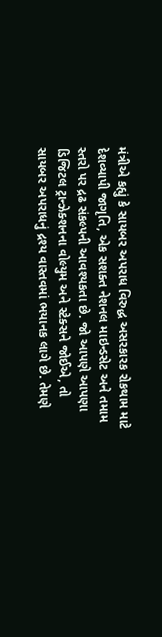મંત્રીએ કહ્યું કે સાયબર અપરાધ વિરુદ્ધ અસરકારક રોકથામ માટે દેશવ્યાપી જાગૃતિ, એક સશક્ત નેશનલ માઇન્ડસેટ અને તમામ સ્તરો પર દ્રઢ સંકલ્પની આવશ્યકતા છે. જો આપણે આપણા ડિજિટલ ટ્રાન્ઝેક્શનના વોલ્યુમ અને સ્ટેક્સને જોઈએ, તો સાયબર અપરાધનું દ્રશ્ય વાસ્તવમાં ભયાનક લાગે છે. તેમણે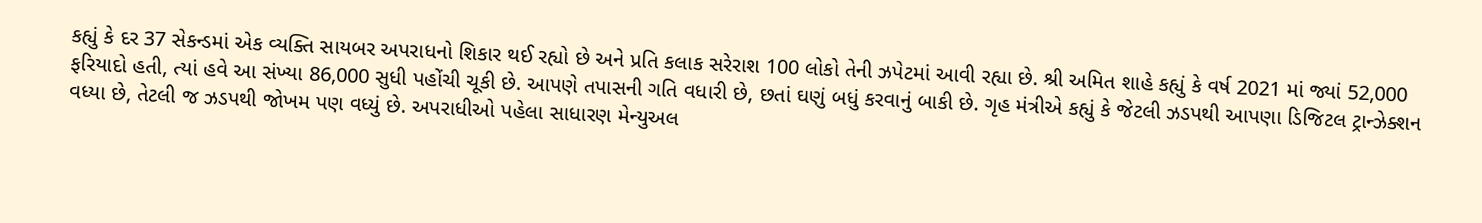કહ્યું કે દર 37 સેકન્ડમાં એક વ્યક્તિ સાયબર અપરાધનો શિકાર થઈ રહ્યો છે અને પ્રતિ કલાક સરેરાશ 100 લોકો તેની ઝપેટમાં આવી રહ્યા છે. શ્રી અમિત શાહે કહ્યું કે વર્ષ 2021 માં જ્યાં 52,000 ફરિયાદો હતી, ત્યાં હવે આ સંખ્યા 86,000 સુધી પહોંચી ચૂકી છે. આપણે તપાસની ગતિ વધારી છે, છતાં ઘણું બધું કરવાનું બાકી છે. ગૃહ મંત્રીએ કહ્યું કે જેટલી ઝડપથી આપણા ડિજિટલ ટ્રાન્ઝેક્શન વધ્યા છે, તેટલી જ ઝડપથી જોખમ પણ વધ્યું છે. અપરાધીઓ પહેલા સાધારણ મેન્યુઅલ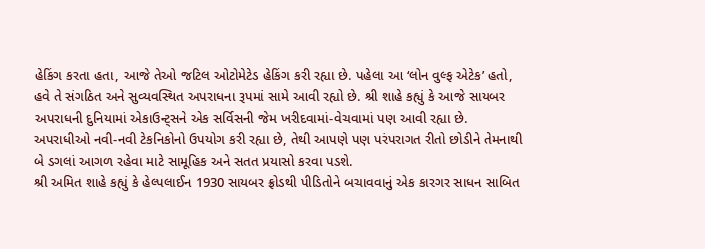હેકિંગ કરતા હતા, આજે તેઓ જટિલ ઓટોમેટેડ હેકિંગ કરી રહ્યા છે. પહેલા આ ‘લોન વુલ્ફ એટેક’ હતો, હવે તે સંગઠિત અને સુવ્યવસ્થિત અપરાધના રૂપમાં સામે આવી રહ્યો છે. શ્રી શાહે કહ્યું કે આજે સાયબર અપરાધની દુનિયામાં એકાઉન્ટ્સને એક સર્વિસની જેમ ખરીદવામાં-વેચવામાં પણ આવી રહ્યા છે. અપરાધીઓ નવી-નવી ટેકનિકોનો ઉપયોગ કરી રહ્યા છે, તેથી આપણે પણ પરંપરાગત રીતો છોડીને તેમનાથી બે ડગલાં આગળ રહેવા માટે સામૂહિક અને સતત પ્રયાસો કરવા પડશે.
શ્રી અમિત શાહે કહ્યું કે હેલ્પલાઈન 1930 સાયબર ફ્રોડથી પીડિતોને બચાવવાનું એક કારગર સાધન સાબિત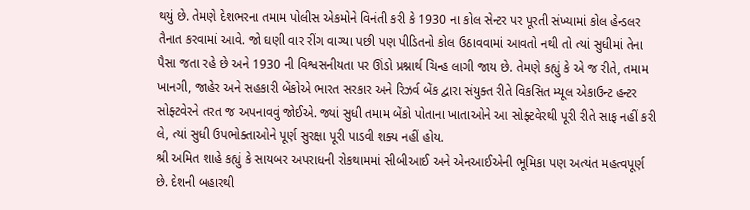થયું છે. તેમણે દેશભરના તમામ પોલીસ એકમોને વિનંતી કરી કે 1930 ના કોલ સેન્ટર પર પૂરતી સંખ્યામાં કોલ હેન્ડલર તૈનાત કરવામાં આવે. જો ઘણી વાર રીંગ વાગ્યા પછી પણ પીડિતનો કોલ ઉઠાવવામાં આવતો નથી તો ત્યાં સુધીમાં તેના પૈસા જતા રહે છે અને 1930 ની વિશ્વસનીયતા પર ઊંડો પ્રશ્નાર્થ ચિન્હ લાગી જાય છે. તેમણે કહ્યું કે એ જ રીતે, તમામ ખાનગી, જાહેર અને સહકારી બેંકોએ ભારત સરકાર અને રિઝર્વ બેંક દ્વારા સંયુક્ત રીતે વિકસિત મ્યૂલ એકાઉન્ટ હન્ટર સોફ્ટવેરને તરત જ અપનાવવું જોઈએ. જ્યાં સુધી તમામ બેંકો પોતાના ખાતાઓને આ સોફ્ટવેરથી પૂરી રીતે સાફ નહીં કરી લે, ત્યાં સુધી ઉપભોક્તાઓને પૂર્ણ સુરક્ષા પૂરી પાડવી શક્ય નહીં હોય.
શ્રી અમિત શાહે કહ્યું કે સાયબર અપરાધની રોકથામમાં સીબીઆઈ અને એનઆઈએની ભૂમિકા પણ અત્યંત મહત્વપૂર્ણ છે. દેશની બહારથી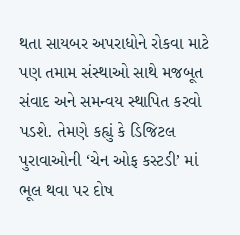થતા સાયબર અપરાધોને રોકવા માટે પણ તમામ સંસ્થાઓ સાથે મજબૂત સંવાદ અને સમન્વય સ્થાપિત કરવો પડશે. તેમણે કહ્યું કે ડિજિટલ પુરાવાઓની ‘ચેન ઓફ કસ્ટડી’ માં ભૂલ થવા પર દોષ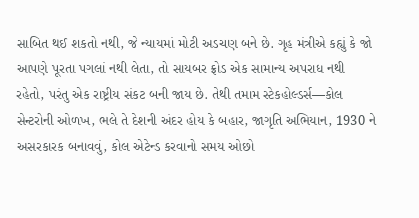સાબિત થઈ શકતો નથી, જે ન્યાયમાં મોટી અડચણ બને છે. ગૃહ મંત્રીએ કહ્યું કે જો આપણે પૂરતા પગલાં નથી લેતા, તો સાયબર ફ્રોડ એક સામાન્ય અપરાધ નથી રહેતો, પરંતુ એક રાષ્ટ્રીય સંકટ બની જાય છે. તેથી તમામ સ્ટેકહોલ્ડર્સ—કોલ સેન્ટરોની ઓળખ, ભલે તે દેશની અંદર હોય કે બહાર, જાગૃતિ અભિયાન, 1930 ને અસરકારક બનાવવું, કોલ એટેન્ડ કરવાનો સમય ઓછો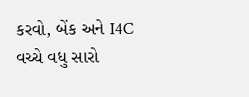કરવો, બેંક અને I4C વચ્ચે વધુ સારો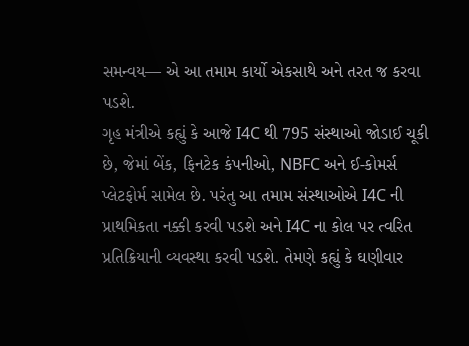સમન્વય— એ આ તમામ કાર્યો એકસાથે અને તરત જ કરવા પડશે.
ગૃહ મંત્રીએ કહ્યું કે આજે I4C થી 795 સંસ્થાઓ જોડાઈ ચૂકી છે, જેમાં બેંક, ફિનટેક કંપનીઓ, NBFC અને ઈ-કોમર્સ પ્લેટફોર્મ સામેલ છે. પરંતુ આ તમામ સંસ્થાઓએ I4C ની પ્રાથમિકતા નક્કી કરવી પડશે અને I4C ના કોલ પર ત્વરિત પ્રતિક્રિયાની વ્યવસ્થા કરવી પડશે. તેમણે કહ્યું કે ઘણીવાર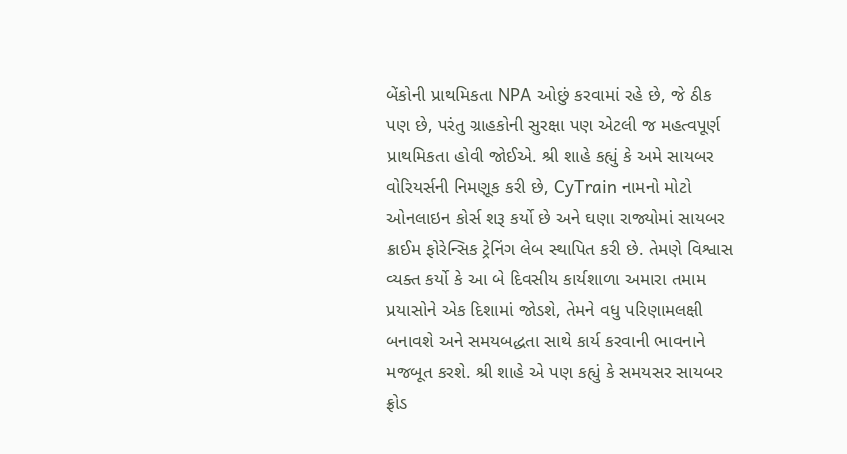બેંકોની પ્રાથમિકતા NPA ઓછું કરવામાં રહે છે, જે ઠીક પણ છે, પરંતુ ગ્રાહકોની સુરક્ષા પણ એટલી જ મહત્વપૂર્ણ પ્રાથમિકતા હોવી જોઈએ. શ્રી શાહે કહ્યું કે અમે સાયબર વોરિયર્સની નિમણૂક કરી છે, CyTrain નામનો મોટો ઓનલાઇન કોર્સ શરૂ કર્યો છે અને ઘણા રાજ્યોમાં સાયબર ક્રાઈમ ફોરેન્સિક ટ્રેનિંગ લેબ સ્થાપિત કરી છે. તેમણે વિશ્વાસ વ્યક્ત કર્યો કે આ બે દિવસીય કાર્યશાળા અમારા તમામ પ્રયાસોને એક દિશામાં જોડશે, તેમને વધુ પરિણામલક્ષી બનાવશે અને સમયબદ્ધતા સાથે કાર્ય કરવાની ભાવનાને મજબૂત કરશે. શ્રી શાહે એ પણ કહ્યું કે સમયસર સાયબર ફ્રોડ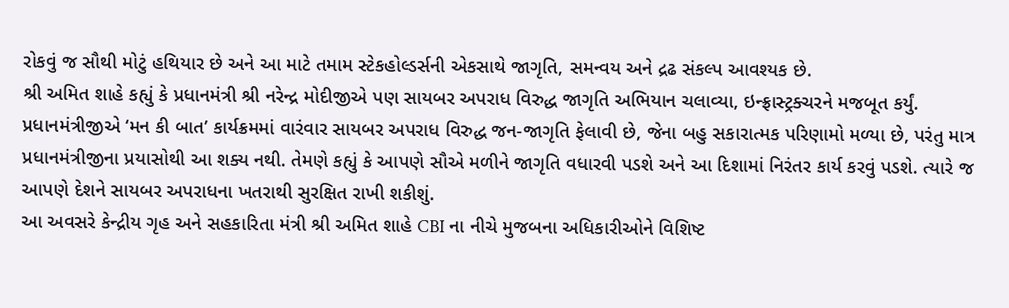રોકવું જ સૌથી મોટું હથિયાર છે અને આ માટે તમામ સ્ટેકહોલ્ડર્સની એકસાથે જાગૃતિ, સમન્વય અને દ્રઢ સંકલ્પ આવશ્યક છે.
શ્રી અમિત શાહે કહ્યું કે પ્રધાનમંત્રી શ્રી નરેન્દ્ર મોદીજીએ પણ સાયબર અપરાધ વિરુદ્ધ જાગૃતિ અભિયાન ચલાવ્યા, ઇન્ફ્રાસ્ટ્રક્ચરને મજબૂત કર્યું. પ્રધાનમંત્રીજીએ ‘મન કી બાત’ કાર્યક્રમમાં વારંવાર સાયબર અપરાધ વિરુદ્ધ જન-જાગૃતિ ફેલાવી છે, જેના બહુ સકારાત્મક પરિણામો મળ્યા છે, પરંતુ માત્ર પ્રધાનમંત્રીજીના પ્રયાસોથી આ શક્ય નથી. તેમણે કહ્યું કે આપણે સૌએ મળીને જાગૃતિ વધારવી પડશે અને આ દિશામાં નિરંતર કાર્ય કરવું પડશે. ત્યારે જ આપણે દેશને સાયબર અપરાધના ખતરાથી સુરક્ષિત રાખી શકીશું.
આ અવસરે કેન્દ્રીય ગૃહ અને સહકારિતા મંત્રી શ્રી અમિત શાહે CBI ના નીચે મુજબના અધિકારીઓને વિશિષ્ટ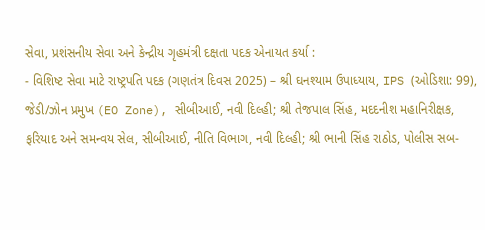સેવા, પ્રશંસનીય સેવા અને કેન્દ્રીય ગૃહમંત્રી દક્ષતા પદક એનાયત કર્યા :
- વિશિષ્ટ સેવા માટે રાષ્ટ્રપતિ પદક (ગણતંત્ર દિવસ 2025) – શ્રી ઘનશ્યામ ઉપાધ્યાય, IPS (ઓડિશા: 99), જેડી/ઝોન પ્રમુખ (EO Zone), સીબીઆઈ, નવી દિલ્હી; શ્રી તેજપાલ સિંહ, મદદનીશ મહાનિરીક્ષક, ફરિયાદ અને સમન્વય સેલ, સીબીઆઈ, નીતિ વિભાગ, નવી દિલ્હી; શ્રી ભાની સિંહ રાઠોડ, પોલીસ સબ-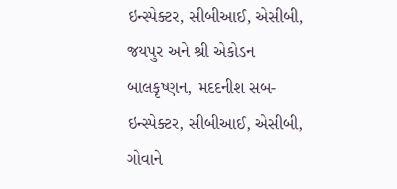ઇન્સ્પેક્ટર, સીબીઆઈ, એસીબી, જયપુર અને શ્રી એકોડન બાલકૃષ્ણન, મદદનીશ સબ-ઇન્સ્પેક્ટર, સીબીઆઈ, એસીબી, ગોવાને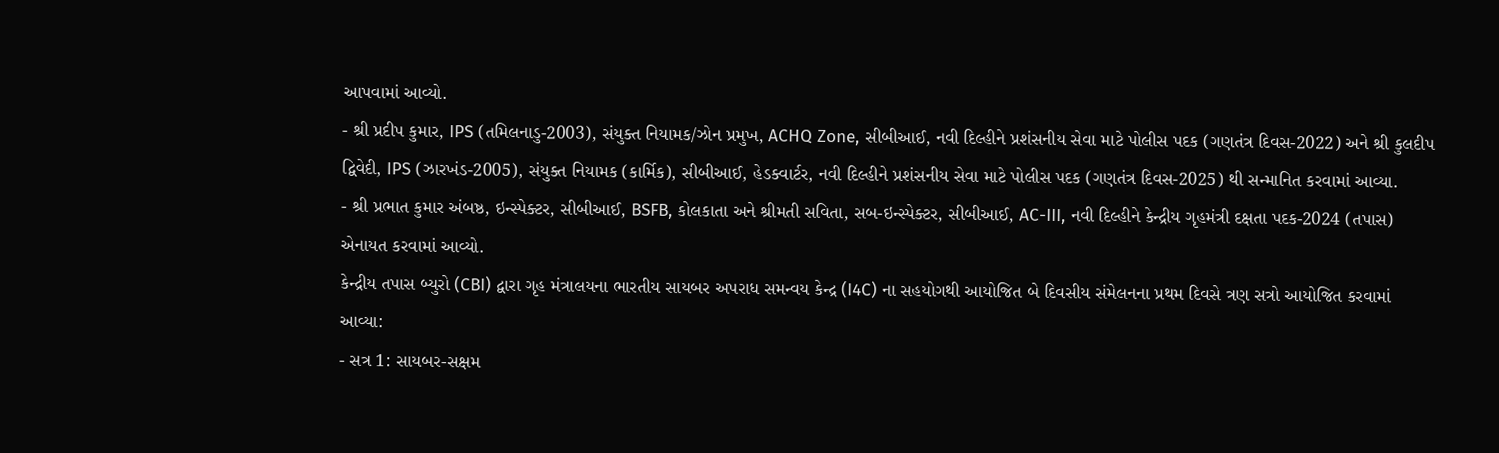આપવામાં આવ્યો.
- શ્રી પ્રદીપ કુમાર, IPS (તમિલનાડુ-2003), સંયુક્ત નિયામક/ઝોન પ્રમુખ, ACHQ Zone, સીબીઆઈ, નવી દિલ્હીને પ્રશંસનીય સેવા માટે પોલીસ પદક (ગણતંત્ર દિવસ-2022) અને શ્રી કુલદીપ દ્વિવેદી, IPS (ઝારખંડ-2005), સંયુક્ત નિયામક (કાર્મિક), સીબીઆઈ, હેડક્વાર્ટર, નવી દિલ્હીને પ્રશંસનીય સેવા માટે પોલીસ પદક (ગણતંત્ર દિવસ-2025) થી સન્માનિત કરવામાં આવ્યા.
- શ્રી પ્રભાત કુમાર અંબષ્ઠ, ઇન્સ્પેક્ટર, સીબીઆઈ, BSFB, કોલકાતા અને શ્રીમતી સવિતા, સબ-ઇન્સ્પેક્ટર, સીબીઆઈ, AC-III, નવી દિલ્હીને કેન્દ્રીય ગૃહમંત્રી દક્ષતા પદક-2024 (તપાસ) એનાયત કરવામાં આવ્યો.
કેન્દ્રીય તપાસ બ્યુરો (CBI) દ્વારા ગૃહ મંત્રાલયના ભારતીય સાયબર અપરાધ સમન્વય કેન્દ્ર (I4C) ના સહયોગથી આયોજિત બે દિવસીય સંમેલનના પ્રથમ દિવસે ત્રણ સત્રો આયોજિત કરવામાં આવ્યા:
- સત્ર 1: સાયબર-સક્ષમ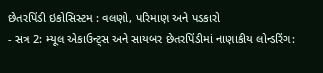છેતરપિંડી ઇકોસિસ્ટમ : વલણો, પરિમાણ અને પડકારો
- સત્ર 2: મ્યૂલ એકાઉન્ટ્સ અને સાયબર છેતરપિંડીમાં નાણાકીય લોન્ડરિંગ: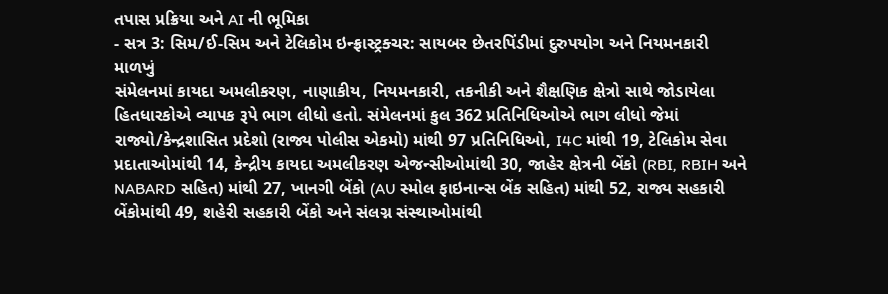તપાસ પ્રક્રિયા અને AI ની ભૂમિકા
- સત્ર 3: સિમ/ઈ-સિમ અને ટેલિકોમ ઇન્ફ્રાસ્ટ્રક્ચર: સાયબર છેતરપિંડીમાં દુરુપયોગ અને નિયમનકારી માળખું
સંમેલનમાં કાયદા અમલીકરણ, નાણાકીય, નિયમનકારી, તકનીકી અને શૈક્ષણિક ક્ષેત્રો સાથે જોડાયેલા હિતધારકોએ વ્યાપક રૂપે ભાગ લીધો હતો. સંમેલનમાં કુલ 362 પ્રતિનિધિઓએ ભાગ લીધો જેમાં રાજ્યો/કેન્દ્રશાસિત પ્રદેશો (રાજ્ય પોલીસ એકમો) માંથી 97 પ્રતિનિધિઓ, I4C માંથી 19, ટેલિકોમ સેવા પ્રદાતાઓમાંથી 14, કેન્દ્રીય કાયદા અમલીકરણ એજન્સીઓમાંથી 30, જાહેર ક્ષેત્રની બેંકો (RBI, RBIH અને NABARD સહિત) માંથી 27, ખાનગી બેંકો (AU સ્મોલ ફાઇનાન્સ બેંક સહિત) માંથી 52, રાજ્ય સહકારી બેંકોમાંથી 49, શહેરી સહકારી બેંકો અને સંલગ્ન સંસ્થાઓમાંથી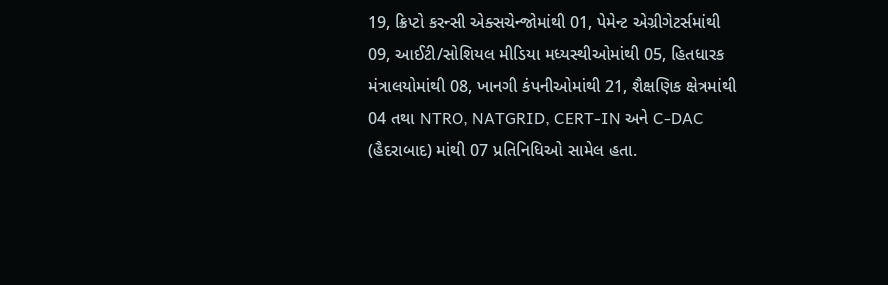19, ક્રિપ્ટો કરન્સી એક્સચેન્જોમાંથી 01, પેમેન્ટ એગ્રીગેટર્સમાંથી 09, આઈટી/સોશિયલ મીડિયા મધ્યસ્થીઓમાંથી 05, હિતધારક મંત્રાલયોમાંથી 08, ખાનગી કંપનીઓમાંથી 21, શૈક્ષણિક ક્ષેત્રમાંથી 04 તથા NTRO, NATGRID, CERT-IN અને C-DAC (હૈદરાબાદ) માંથી 07 પ્રતિનિધિઓ સામેલ હતા.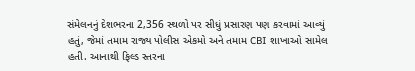સંમેલનનું દેશભરના 2,356 સ્થળો પર સીધું પ્રસારણ પણ કરવામાં આવ્યું હતું, જેમાં તમામ રાજ્ય પોલીસ એકમો અને તમામ CBI શાખાઓ સામેલ હતી. આનાથી ફિલ્ડ સ્તરના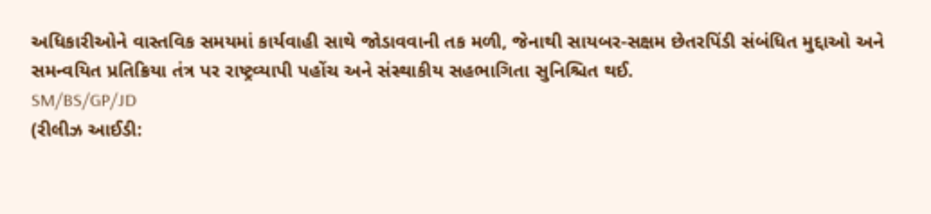અધિકારીઓને વાસ્તવિક સમયમાં કાર્યવાહી સાથે જોડાવવાની તક મળી, જેનાથી સાયબર-સક્ષમ છેતરપિંડી સંબંધિત મુદ્દાઓ અને સમન્વયિત પ્રતિક્રિયા તંત્ર પર રાષ્ટ્રવ્યાપી પહોંચ અને સંસ્થાકીય સહભાગિતા સુનિશ્ચિત થઈ.
SM/BS/GP/JD
(રીલીઝ આઈડી: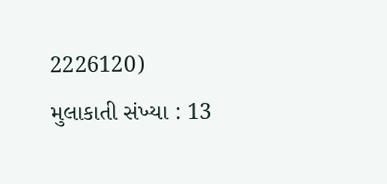2226120)
મુલાકાતી સંખ્યા : 13